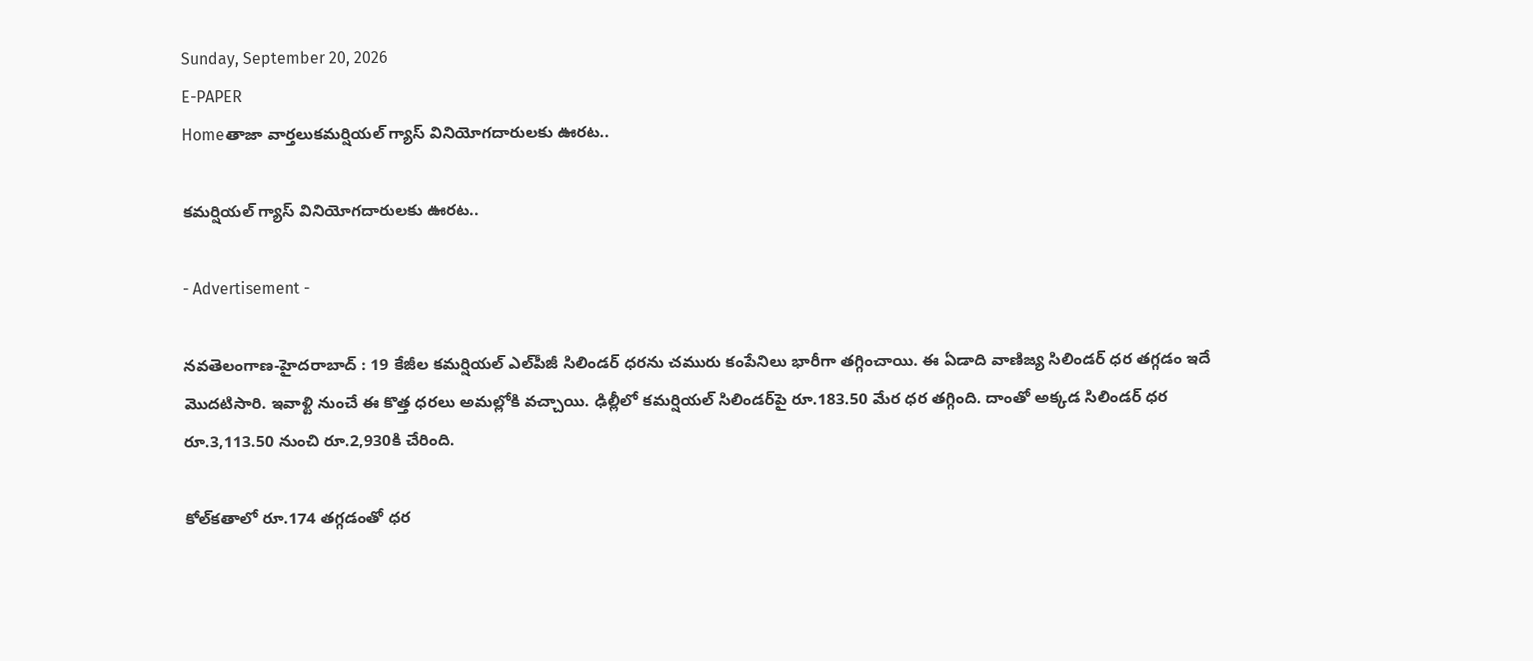Sunday, September 20, 2026
E-PAPER
Homeతాజా వార్తలుక‌మ‌ర్షియ‌ల్ గ్యాస్ వినియోగ‌దారుల‌కు ఊర‌ట‌..

క‌మ‌ర్షియ‌ల్ గ్యాస్ వినియోగ‌దారుల‌కు ఊర‌ట‌..

- Advertisement -

నవతెలంగాణ-హైదరాబాద్ : 19 కేజీల క‌మ‌ర్షియ‌ల్‌ ఎల్‌పీజీ సిలిండర్ ధరను చమురు కంపేనిలు భారీగా తగ్గించాయి. ఈ ఏడాది వాణిజ్య సిలిండర్ ధర తగ్గడం ఇదే మొదటిసారి. ఇవాళ్టి నుంచే ఈ కొత్త ధరలు అమల్లోకి వచ్చాయి. ఢిల్లీలో కమర్షియల్ సిలిండర్‌పై రూ.183.50 మేర ధర తగ్గింది. దాంతో అక్కడ సిలిండర్ ధర రూ.3,113.50 నుంచి రూ.2,930కి చేరింది.

కోల్‌కతాలో రూ.174 తగ్గడంతో ధర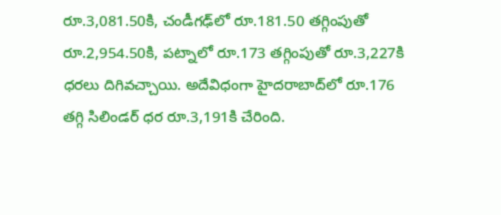రూ.3,081.50కి, చండీగఢ్‌లో రూ.181.50 తగ్గింపుతో రూ.2,954.50కి, పట్నాలో రూ.173 తగ్గింపుతో రూ.3,227కి ధరలు దిగివ‌చ్చాయి. అదేవిధంగా హైద‌రాబాద్‌లో రూ.176 త‌గ్గి సిలిండ‌ర్ ధ‌ర రూ.3,191కి చేరింది.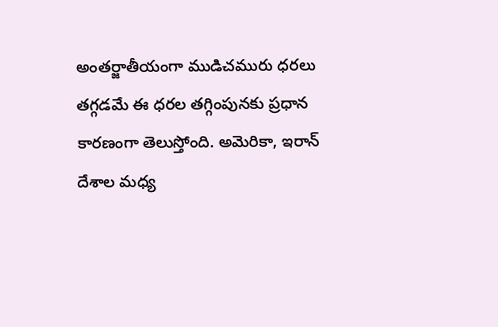అంతర్జాతీయంగా ముడిచమురు ధరలు తగ్గడమే ఈ ధరల తగ్గింపునకు ప్రధాన కారణంగా తెలుస్తోంది. అమెరికా, ఇరాన్ దేశాల మధ్య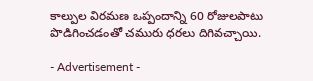కాల్పుల విరమణ ఒప్పందాన్ని 60 రోజులపాటు పొడిగించడంతో చమురు ధరలు దిగివచ్చాయి.

- Advertisement -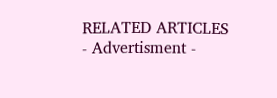RELATED ARTICLES
- Advertisment -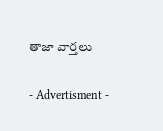తాజా వార్తలు

- Advertisment -